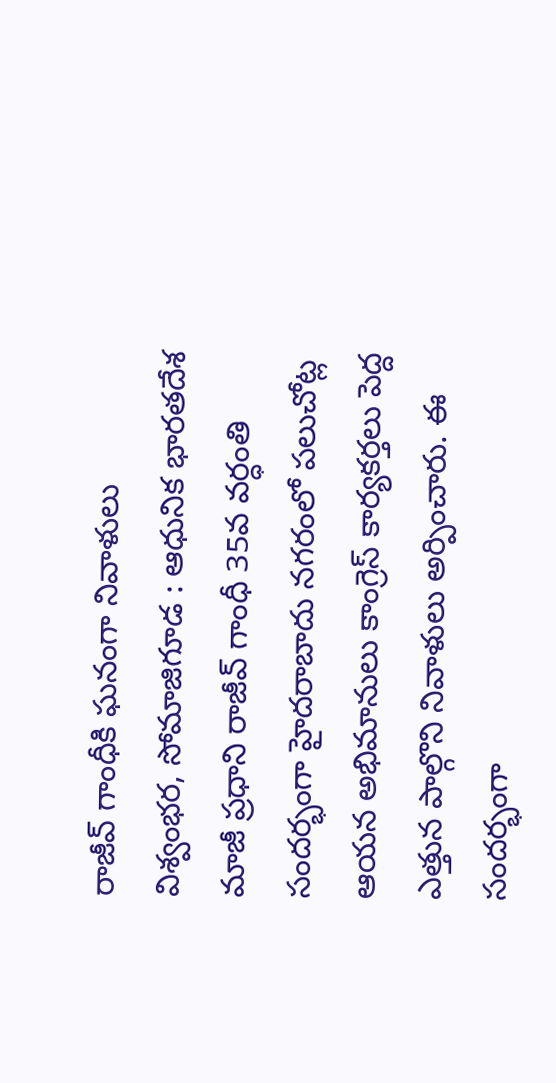రాజీవ్ గాంధీకి ఘనంగా నివాళులు
విశ్వంభర, సోమాజిగూడ : ఆధునిక భారతదేశ మాజీ ప్రధాని రాజీవ్ గాంధీ 35వ వర్ధంతి సందర్భంగా హైదరాబాదు నగరంలో పలుచోట్ల ఆయన అభిమానులు కాంగ్రెస్ కార్యకర్తలు పెద్ద ఎత్తున పాల్గొని నివాళులు అర్పించారు. ఈ సందర్భంగా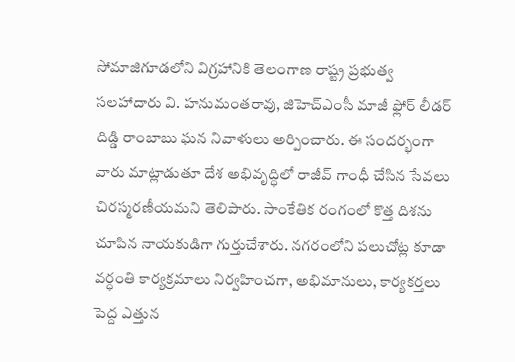సోమాజిగూడలోని విగ్రహానికి తెలంగాణ రాష్ట్ర ప్రభుత్వ సలహాదారు వి. హనుమంతరావు, జిహెచ్ఎంసీ మాజీ ఫ్లోర్ లీడర్ దిడ్డి రాంబాబు ఘన నివాళులు అర్పించారు. ఈ సందర్భంగా వారు మాట్లాడుతూ దేశ అభివృద్ధిలో రాజీవ్ గాంధీ చేసిన సేవలు చిరస్మరణీయమని తెలిపారు. సాంకేతిక రంగంలో కొత్త దిశను చూపిన నాయకుడిగా గుర్తుచేశారు. నగరంలోని పలుచోట్ల కూడా వర్ధంతి కార్యక్రమాలు నిర్వహించగా, అభిమానులు, కార్యకర్తలు పెద్ద ఎత్తున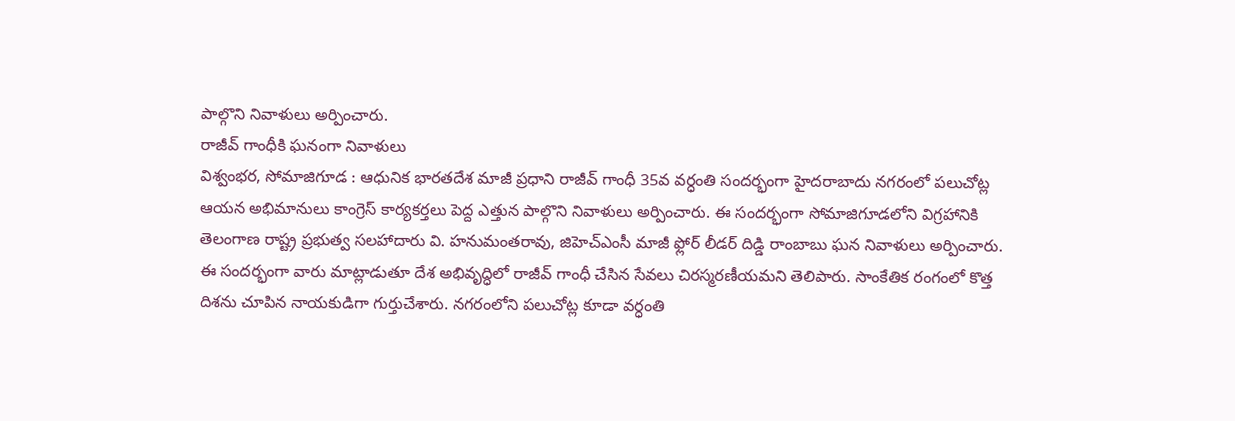పాల్గొని నివాళులు అర్పించారు.
రాజీవ్ గాంధీకి ఘనంగా నివాళులు
విశ్వంభర, సోమాజిగూడ : ఆధునిక భారతదేశ మాజీ ప్రధాని రాజీవ్ గాంధీ 35వ వర్ధంతి సందర్భంగా హైదరాబాదు నగరంలో పలుచోట్ల ఆయన అభిమానులు కాంగ్రెస్ కార్యకర్తలు పెద్ద ఎత్తున పాల్గొని నివాళులు అర్పించారు. ఈ సందర్భంగా సోమాజిగూడలోని విగ్రహానికి తెలంగాణ రాష్ట్ర ప్రభుత్వ సలహాదారు వి. హనుమంతరావు, జిహెచ్ఎంసీ మాజీ ఫ్లోర్ లీడర్ దిడ్డి రాంబాబు ఘన నివాళులు అర్పించారు. ఈ సందర్భంగా వారు మాట్లాడుతూ దేశ అభివృద్ధిలో రాజీవ్ గాంధీ చేసిన సేవలు చిరస్మరణీయమని తెలిపారు. సాంకేతిక రంగంలో కొత్త దిశను చూపిన నాయకుడిగా గుర్తుచేశారు. నగరంలోని పలుచోట్ల కూడా వర్ధంతి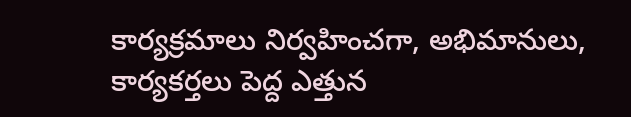కార్యక్రమాలు నిర్వహించగా, అభిమానులు, కార్యకర్తలు పెద్ద ఎత్తున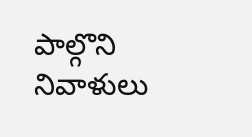పాల్గొని నివాళులు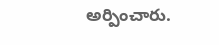అర్పించారు.